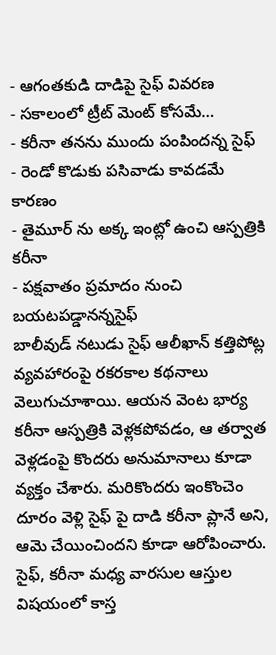- ఆగంతకుడి దాడిపై సైఫ్ వివరణ
- సకాలంలో ట్రీట్ మెంట్ కోసమే…
- కరీనా తనను ముందు పంపిందన్న సైఫ్
- రెండో కొడుకు పసివాడు కావడమే కారణం
- తైమూర్ ను అక్క ఇంట్లో ఉంచి ఆస్పత్రికి కరీనా
- పక్షవాతం ప్రమాదం నుంచి బయటపడ్డానన్నసైఫ్
బాలీవుడ్ నటుడు సైఫ్ ఆలీఖాన్ కత్తిపోట్ల వ్యవహారంపై రకరకాల కథనాలు వెలుగుచూశాయి. ఆయన వెంట భార్య కరీనా ఆస్పత్రికి వెళ్లకపోవడం, ఆ తర్వాత వెళ్లడంపై కొందరు అనుమానాలు కూడా వ్యక్తం చేశారు. మరికొందరు ఇంకొంచెం దూరం వెళ్లి సైఫ్ పై దాడి కరీనా ప్లానే అని, ఆమె చేయించిందని కూడా ఆరోపించారు. సైఫ్, కరీనా మధ్య వారసుల ఆస్తుల విషయంలో కాస్త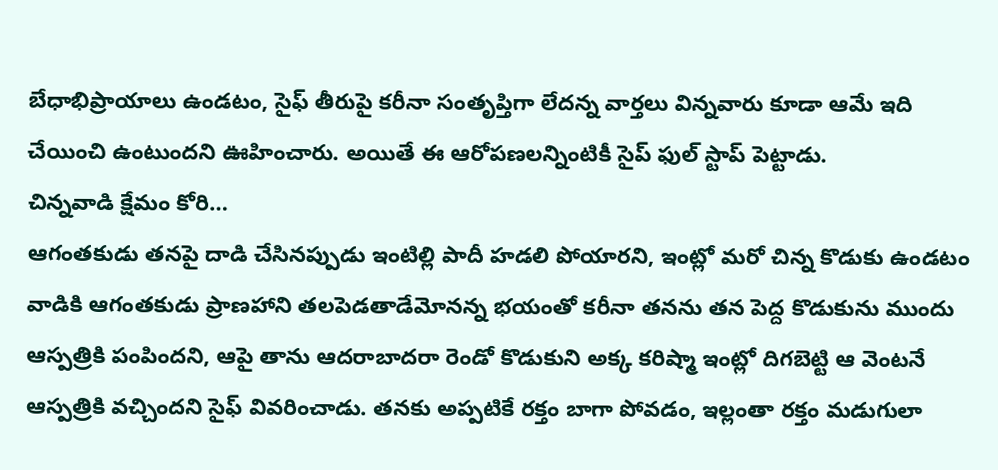బేధాభిప్రాయాలు ఉండటం, సైఫ్ తీరుపై కరీనా సంతృప్తిగా లేదన్న వార్తలు విన్నవారు కూడా ఆమే ఇది చేయించి ఉంటుందని ఊహించారు. అయితే ఈ ఆరోపణలన్నింటికీ సైప్ ఫుల్ స్టాప్ పెట్టాడు.
చిన్నవాడి క్షేమం కోరి…
ఆగంతకుడు తనపై దాడి చేసినప్పుడు ఇంటిల్లి పాదీ హడలి పోయారని, ఇంట్లో మరో చిన్న కొడుకు ఉండటం వాడికి ఆగంతకుడు ప్రాణహాని తలపెడతాడేమోనన్న భయంతో కరీనా తనను తన పెద్ద కొడుకును ముందు ఆస్పత్రికి పంపిందని, ఆపై తాను ఆదరాబాదరా రెండో కొడుకుని అక్క కరిష్మా ఇంట్లో దిగబెట్టి ఆ వెంటనే ఆస్పత్రికి వచ్చిందని సైఫ్ వివరించాడు. తనకు అప్పటికే రక్తం బాగా పోవడం, ఇల్లంతా రక్తం మడుగులా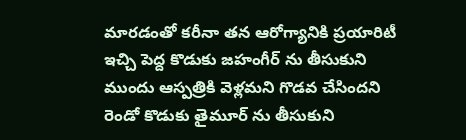మారడంతో కరీనా తన ఆరోగ్యానికి ప్రయారిటీ ఇచ్చి పెద్ద కొడుకు జహంగీర్ ను తీసుకుని ముందు ఆస్పత్రికి వెళ్లమని గొడవ చేసిందని రెండో కొడుకు తైమూర్ ను తీసుకుని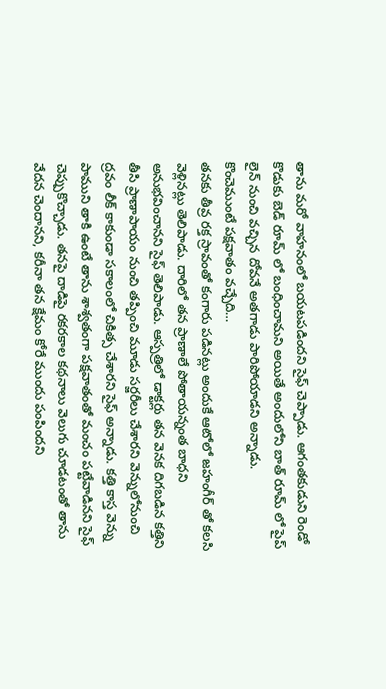తాను మరో వాహనంలో బయటపడిందని సైఫ్ చెప్పాడు. ఆగంతకుడుని రెండో కొడుకు బెడ్ రూమ్ లో బంధించామని అయితే అందులోని బాత్ రూమ్ లో పైప్ లైన్ నుంచి వచ్చిన దోవనే అతగాడు పారిపోయాడని అన్నాడు.
కొంచెముంటే పక్షవాతం వచ్చేది…
తనకు తీవ్ర రక్త స్రావంతో కంగారు పడినట్లు అందుకే ఆటోలో జహంగీర్ తో కలసి వెళ్లినట్లు తెలిపాడు. దారిలో తన ప్రాణాలే పోతాయన్నంత బాధని అనుభవించానని సైఫ్ తెలిపాడు. ఆస్పత్రిలో డాక్టర్లు తన వెనక దిగబడిన కత్తిని తీసి ప్రాణాపాయం నుంచి తప్పించి మూడు సర్జరీలు చేశారని వెన్నులోనుంచి ద్రవం లీక్ కాకుండా సకాలంలో చికిత్స చేశారని సైఫ్ అన్నాడు. కత్తి కాస్త వెన్ను పాముని తాకి ఉంటే తాను శాశ్వతంగా పక్షవాతంతో మంచం పట్టేవాడినని సైఫ్ చెప్పుకొచ్చాడు. తనపై దాడిపై రకరకాల కథనాలు వెలుగు చూడటంతో తాను వేదన చెందానని, కరీనా తన క్షేమం కోరే ముందు పంపిందని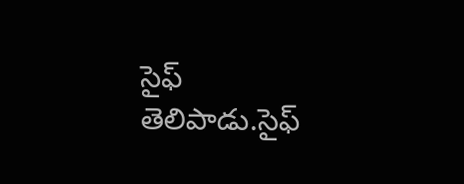సైఫ్ తెలిపాడు.సైఫ్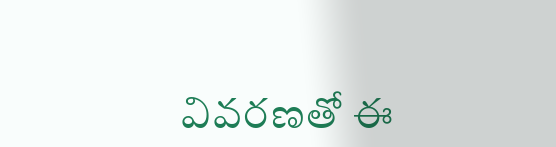వివరణతో ఈ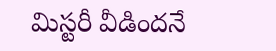మిస్టరీ వీడిందనే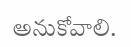అనుకోవాలి.